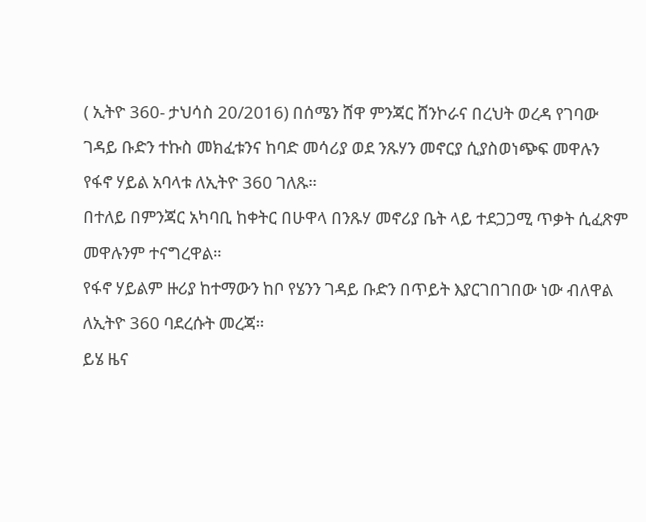( ኢትዮ 360- ታህሳስ 20/2016) በሰሜን ሸዋ ምንጃር ሸንኮራና በረህት ወረዳ የገባው ገዳይ ቡድን ተኩስ መክፈቱንና ከባድ መሳሪያ ወደ ንጹሃን መኖርያ ሲያስወነጭፍ መዋሉን የፋኖ ሃይል አባላቱ ለኢትዮ 360 ገለጹ።
በተለይ በምንጃር አካባቢ ከቀትር በሁዋላ በንጹሃ መኖሪያ ቤት ላይ ተደጋጋሚ ጥቃት ሲፈጽም መዋሉንም ተናግረዋል።
የፋኖ ሃይልም ዙሪያ ከተማውን ከቦ የሄንን ገዳይ ቡድን በጥይት እያርገበገበው ነው ብለዋል ለኢትዮ 360 ባደረሱት መረጃ።
ይሄ ዜና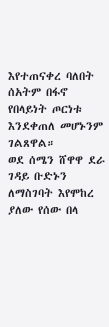እየተጠናቀረ ባለበት ሰአትም በፋኖ የበላይነት ጦርነቱ እንደቀጠለ መሆኑንም ገልጸዋል።
ወደ ሰሜን ሸዋዋ ደራ ገዳይ ቡድኑን ለማስገባት እየሞከረ ያለው የሰው በላ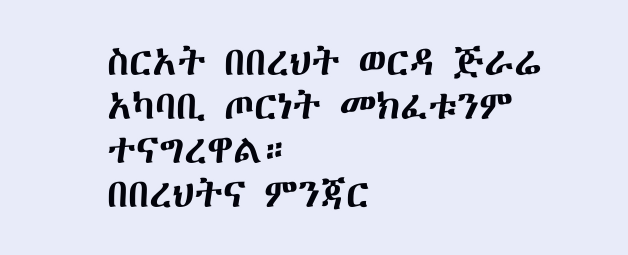ስርአት በበረህት ወርዳ ጅራሬ አካባቢ ጦርነት መክፈቱንም ተናግረዋል።
በበረህትና ምንጃር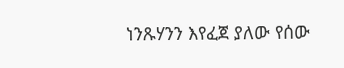ነንጹሃንን እየፈጀ ያለው የሰው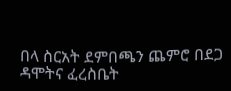በላ ስርአት ደምበጫን ጨምሮ በደጋ ዳሞትና ፈረስቤት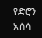የድሮን አሰሳ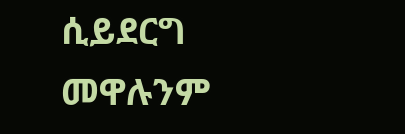ሲይደርግ መዋሉንም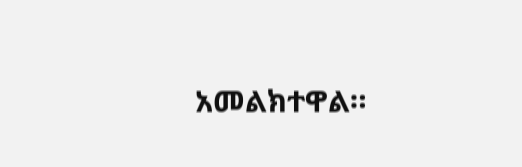አመልክተዋል።